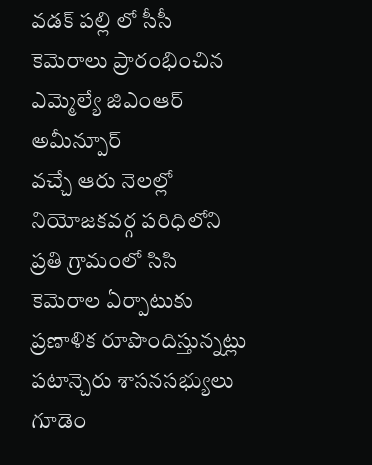వడక్ పల్లి లో సీసీ కెమెరాలు ప్రారంభించిన ఎమ్మెల్యే జిఎంఆర్
అమీన్పూర్
వచ్చే ఆరు నెలల్లో నియోజకవర్గ పరిధిలోని ప్రతి గ్రామంలో సిసి కెమెరాల ఏర్పాటుకు ప్రణాళిక రూపొందిస్తున్నట్లు పటాన్చెరు శాసనసభ్యులు గూడెం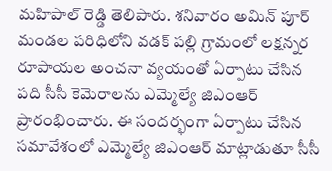మహిపాల్ రెడ్డి తెలిపారు. శనివారం అమిన్ పూర్ మండల పరిధిలోని వడక్ పల్లి గ్రామంలో లక్షన్నర రూపాయల అంచనా వ్యయంతో ఏర్పాటు చేసిన పది సీసీ కెమెరాలను ఎమ్మెల్యే జిఎంఆర్ ప్రారంభించారు. ఈ సందర్భంగా ఏర్పాటు చేసిన సమావేశంలో ఎమ్మెల్యే జిఎంఆర్ మాట్లాడుతూ సీసీ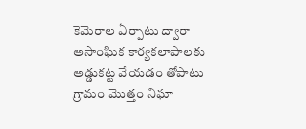కెమెరాల ఏర్పాటు ద్వారా అసాంఘిక కార్యకలాపాలకు అడ్డుకట్ట వేయడం తోపాటు గ్రామం మొత్తం నిఘా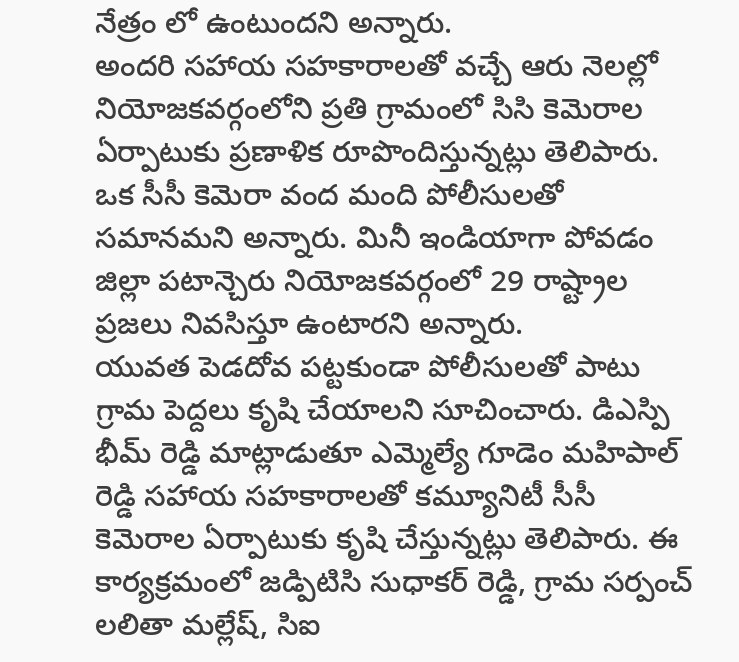నేత్రం లో ఉంటుందని అన్నారు.
అందరి సహాయ సహకారాలతో వచ్చే ఆరు నెలల్లో నియోజకవర్గంలోని ప్రతి గ్రామంలో సిసి కెమెరాల ఏర్పాటుకు ప్రణాళిక రూపొందిస్తున్నట్లు తెలిపారు. ఒక సీసీ కెమెరా వంద మంది పోలీసులతో సమానమని అన్నారు. మినీ ఇండియాగా పోవడం జిల్లా పటాన్చెరు నియోజకవర్గంలో 29 రాష్ట్రాల ప్రజలు నివసిస్తూ ఉంటారని అన్నారు.
యువత పెడదోవ పట్టకుండా పోలీసులతో పాటు గ్రామ పెద్దలు కృషి చేయాలని సూచించారు. డిఎస్పి భీమ్ రెడ్డి మాట్లాడుతూ ఎమ్మెల్యే గూడెం మహిపాల్ రెడ్డి సహాయ సహకారాలతో కమ్యూనిటీ సీసీ కెమెరాల ఏర్పాటుకు కృషి చేస్తున్నట్లు తెలిపారు. ఈ కార్యక్రమంలో జడ్పిటిసి సుధాకర్ రెడ్డి, గ్రామ సర్పంచ్ లలితా మల్లేష్, సిఐ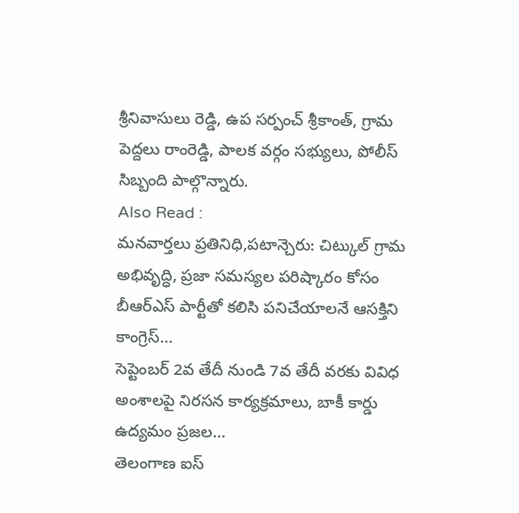శ్రీనివాసులు రెడ్డి, ఉప సర్పంచ్ శ్రీకాంత్, గ్రామ పెద్దలు రాంరెడ్డి, పాలక వర్గం సభ్యులు, పోలీస్ సిబ్బంది పాల్గొన్నారు.
Also Read :
మనవార్తలు ప్రతినిధి,పటాన్చెరు: చిట్కుల్ గ్రామ అభివృద్ధి, ప్రజా సమస్యల పరిష్కారం కోసం బీఆర్ఎస్ పార్టీతో కలిసి పనిచేయాలనే ఆసక్తిని కాంగ్రెస్…
సెప్టెంబర్ 2వ తేదీ నుండి 7వ తేదీ వరకు వివిధ అంశాలపై నిరసన కార్యక్రమాలు, బాకీ కార్డు ఉద్యమం ప్రజల…
తెలంగాణ ఐస్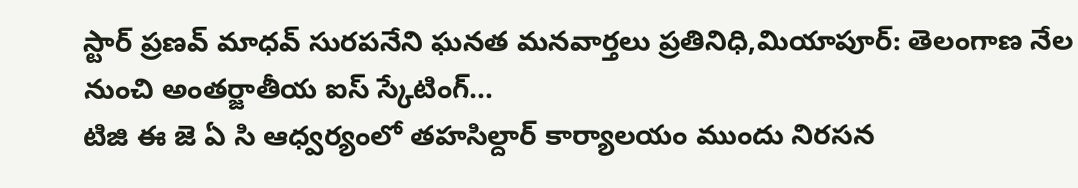స్టార్ ప్రణవ్ మాధవ్ సురపనేని ఘనత మనవార్తలు ప్రతినిధి,మియాపూర్: తెలంగాణ నేల నుంచి అంతర్జాతీయ ఐస్ స్కేటింగ్…
టిజి ఈ జె ఏ సి ఆధ్వర్యంలో తహసిల్దార్ కార్యాలయం ముందు నిరసన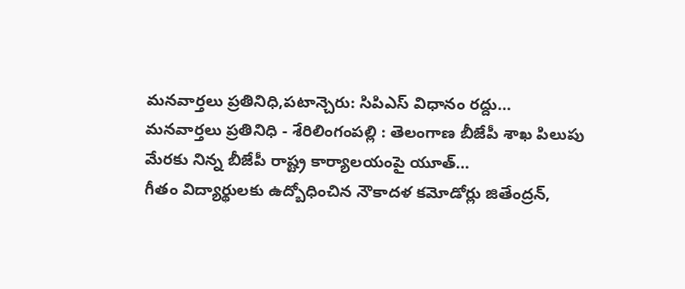మనవార్తలు ప్రతినిధి,పటాన్చెరు: సిపిఎస్ విధానం రద్దు…
మనవార్తలు ప్రతినిధి - శేరిలింగంపల్లి : తెలంగాణ బీజేపీ శాఖ పిలుపు మేరకు నిన్న బీజేపీ రాష్ట్ర కార్యాలయంపై యూత్…
గీతం విద్యార్థులకు ఉద్బోధించిన నౌకాదళ కమోడోర్లు జితేంద్రన్,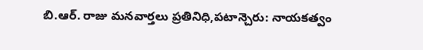బి.ఆర్. రాజు మనవార్తలు ప్రతినిధి,పటాన్చెరు: నాయకత్వం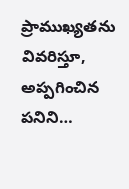ప్రాముఖ్యతను వివరిస్తూ, అప్పగించిన పనిని…